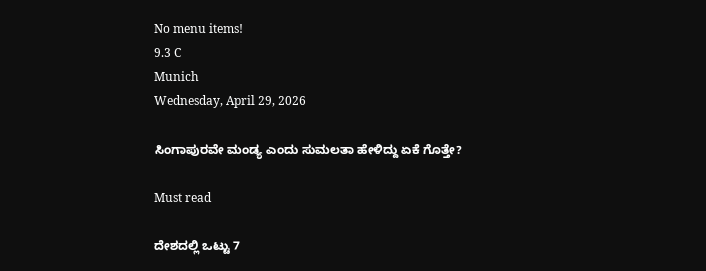No menu items!
9.3 C
Munich
Wednesday, April 29, 2026

ಸಿಂಗಾಪುರವೇ ಮಂಡ್ಯ ಎಂದು ಸುಮಲತಾ ಹೇಳಿದ್ದು ಏಕೆ ಗೊತ್ತೇ?

Must read

ದೇಶದಲ್ಲಿ ಒಟ್ಟು 7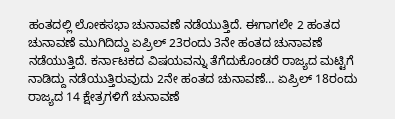ಹಂತದಲ್ಲಿ ಲೋಕಸಭಾ ಚುನಾವಣೆ ನಡೆಯುತ್ತಿದೆ. ಈಗಾಗಲೇ 2 ಹಂತದ ಚುನಾವಣೆ ಮುಗಿದಿದ್ದು ಏಪ್ರಿಲ್ 23ರಂದು 3ನೇ ಹಂತದ ಚುನಾವಣೆ ನಡೆಯುತ್ತಿದೆ. ಕರ್ನಾಟಕದ ವಿಷಯವನ್ನು ತೆಗೆದುಕೊಂಡರೆ ರಾಜ್ಯದ ಮಟ್ಟಿಗೆ ನಾಡಿದ್ದು ನಡೆಯುತ್ತಿರುವುದು 2ನೇ ಹಂತದ ಚುನಾವಣೆ… ಏಪ್ರಿಲ್ 18ರಂದು ರಾಜ್ಯದ 14 ಕ್ಷೇತ್ರಗಳಿಗೆ ಚುನಾವಣೆ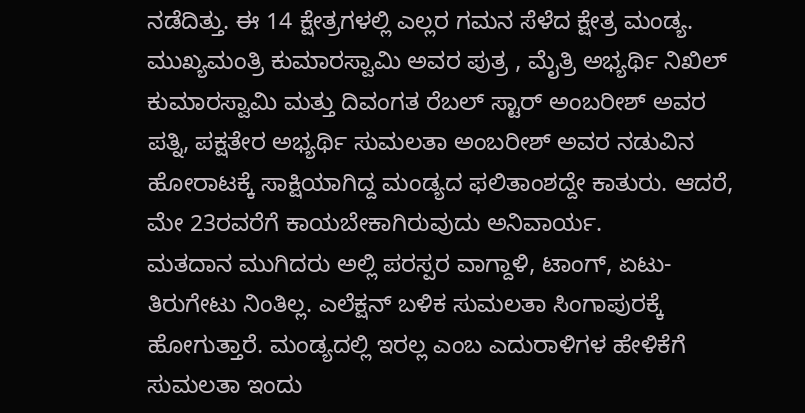ನಡೆದಿತ್ತು. ಈ 14 ಕ್ಷೇತ್ರಗಳಲ್ಲಿ ಎಲ್ಲರ ಗಮನ ಸೆಳೆದ ಕ್ಷೇತ್ರ ಮಂಡ್ಯ. ಮುಖ್ಯಮಂತ್ರಿ ಕುಮಾರಸ್ವಾಮಿ ಅವರ ಪುತ್ರ , ಮೈತ್ರಿ ಅಭ್ಯರ್ಥಿ ನಿಖಿಲ್ ಕುಮಾರಸ್ವಾಮಿ ಮತ್ತು ದಿವಂಗತ ರೆಬಲ್ ಸ್ಟಾರ್ ಅಂಬರೀಶ್ ಅವರ ಪತ್ನಿ, ಪಕ್ಷತೇರ ಅಭ್ಯರ್ಥಿ ಸುಮಲತಾ ಅಂಬರೀಶ್ ಅವರ ನಡುವಿನ ಹೋರಾಟಕ್ಕೆ ಸಾಕ್ಷಿಯಾಗಿದ್ದ ಮಂಡ್ಯದ ಫಲಿತಾಂಶದ್ದೇ ಕಾತುರು. ಆದರೆ, ಮೇ 23ರವರೆಗೆ ಕಾಯಬೇಕಾಗಿರುವುದು ಅನಿವಾರ್ಯ.
ಮತದಾನ ಮುಗಿದರು ಅಲ್ಲಿ ಪರಸ್ಪರ ವಾಗ್ದಾಳಿ, ಟಾಂಗ್, ಏಟು-ತಿರುಗೇಟು ನಿಂತಿಲ್ಲ. ಎಲೆಕ್ಷನ್ ಬಳಿಕ ಸುಮಲತಾ ಸಿಂಗಾಪುರಕ್ಕೆ ಹೋಗುತ್ತಾರೆ. ಮಂಡ್ಯದಲ್ಲಿ ಇರಲ್ಲ ಎಂಬ ಎದುರಾಳಿಗಳ ಹೇಳಿಕೆಗೆ ಸುಮಲತಾ ಇಂದು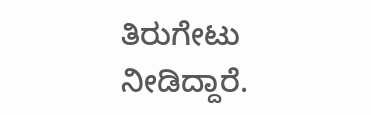ತಿರುಗೇಟು ನೀಡಿದ್ದಾರೆ.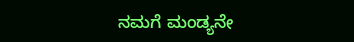ನಮಗೆ ಮಂಡ್ಯನೇ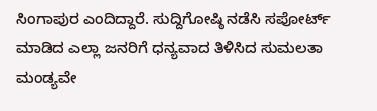ಸಿಂಗಾಪುರ ಎಂದಿದ್ದಾರೆ. ಸುದ್ದಿಗೋಷ್ಠಿ ನಡೆಸಿ ಸಪೋರ್ಟ್ ಮಾಡಿದ ಎಲ್ಲಾ ಜನರಿಗೆ ಧನ್ಯವಾದ ತಿಳಿಸಿದ ಸುಮಲತಾ ಮಂಡ್ಯವೇ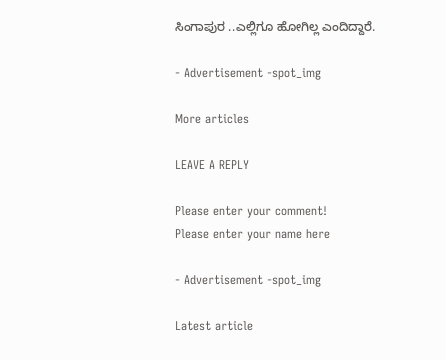ಸಿಂಗಾಪುರ ..ಎಲ್ಲಿಗೂ ಹೋಗಿಲ್ಲ ಎಂದಿದ್ದಾರೆ.

- Advertisement -spot_img

More articles

LEAVE A REPLY

Please enter your comment!
Please enter your name here

- Advertisement -spot_img

Latest article